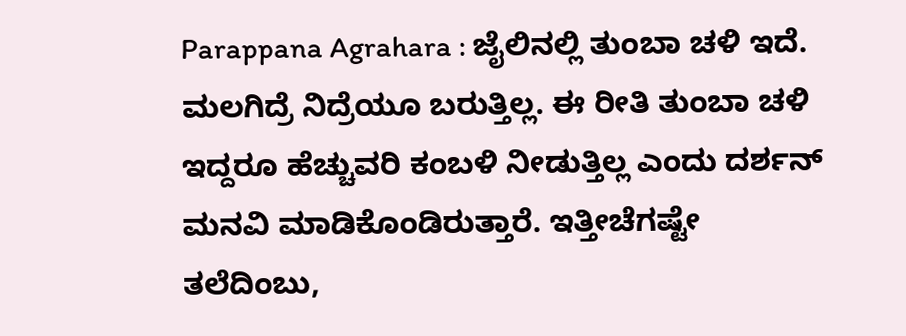Parappana Agrahara : ಜೈಲಿನಲ್ಲಿ ತುಂಬಾ ಚಳಿ ಇದೆ. ಮಲಗಿದ್ರೆ ನಿದ್ರೆಯೂ ಬರುತ್ತಿಲ್ಲ. ಈ ರೀತಿ ತುಂಬಾ ಚಳಿ ಇದ್ದರೂ ಹೆಚ್ಚುವರಿ ಕಂಬಳಿ ನೀಡುತ್ತಿಲ್ಲ ಎಂದು ದರ್ಶನ್ ಮನವಿ ಮಾಡಿಕೊಂಡಿರುತ್ತಾರೆ. ಇತ್ತೀಚೆಗಷ್ಟೇ ತಲೆದಿಂಬು,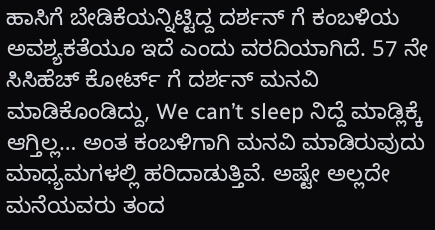ಹಾಸಿಗೆ ಬೇಡಿಕೆಯನ್ನಿಟ್ಟಿದ್ದ ದರ್ಶನ್ ಗೆ ಕಂಬಳಿಯ ಅವಶ್ಯಕತೆಯೂ ಇದೆ ಎಂದು ವರದಿಯಾಗಿದೆ. 57 ನೇ ಸಿಸಿಹೆಚ್ ಕೋರ್ಟ್ ಗೆ ದರ್ಶನ್ ಮನವಿ ಮಾಡಿಕೊಂಡಿದ್ದು, We can’t sleep ನಿದ್ದೆ ಮಾಡ್ಲಿಕ್ಕೆ ಆಗ್ತಿಲ್ಲ… ಅಂತ ಕಂಬಳಿಗಾಗಿ ಮನವಿ ಮಾಡಿರುವುದು ಮಾಧ್ಯಮಗಳಲ್ಲಿ ಹರಿದಾಡುತ್ತಿವೆ. ಅಷ್ಟೇ ಅಲ್ಲದೇ ಮನೆಯವರು ತಂದ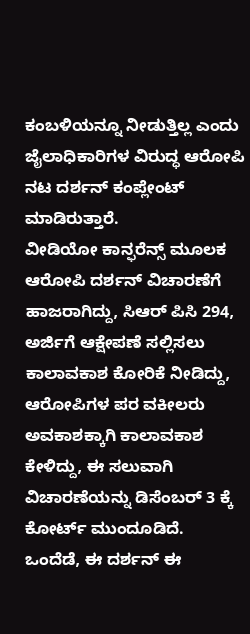ಕಂಬಳಿಯನ್ನೂ ನೀಡುತ್ತಿಲ್ಲ ಎಂದು ಜೈಲಾಧಿಕಾರಿಗಳ ವಿರುದ್ಧ ಆರೋಪಿ ನಟ ದರ್ಶನ್ ಕಂಪ್ಲೇಂಟ್ ಮಾಡಿರುತ್ತಾರೆ.
ವೀಡಿಯೋ ಕಾನ್ಫರೆನ್ಸ್ ಮೂಲಕ ಆರೋಪಿ ದರ್ಶನ್ ವಿಚಾರಣೆಗೆ ಹಾಜರಾಗಿದ್ದು, ಸಿಆರ್ ಪಿಸಿ 294, ಅರ್ಜಿಗೆ ಆಕ್ಷೇಪಣೆ ಸಲ್ಲಿಸಲು ಕಾಲಾವಕಾಶ ಕೋರಿಕೆ ನೀಡಿದ್ದು, ಆರೋಪಿಗಳ ಪರ ವಕೀಲರು ಅವಕಾಶಕ್ಕಾಗಿ ಕಾಲಾವಕಾಶ ಕೇಳಿದ್ದು, ಈ ಸಲುವಾಗಿ ವಿಚಾರಣೆಯನ್ನು ಡಿಸೆಂಬರ್ 3 ಕ್ಕೆ ಕೋರ್ಟ್ ಮುಂದೂಡಿದೆ.
ಒಂದೆಡೆ, ಈ ದರ್ಶನ್ ಈ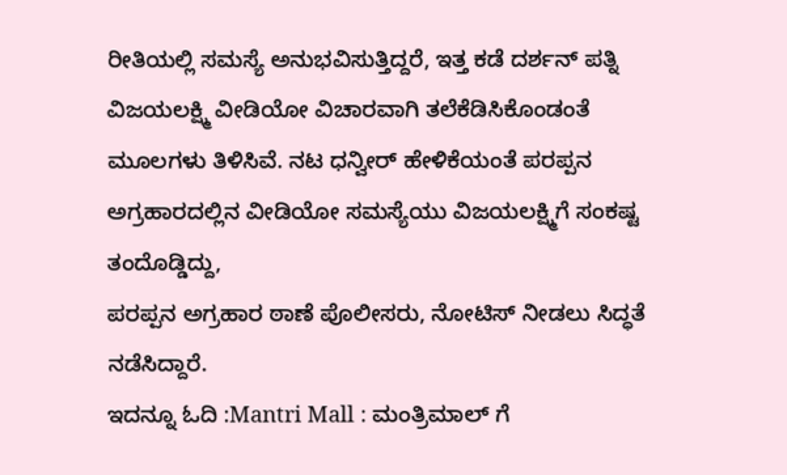ರೀತಿಯಲ್ಲಿ ಸಮಸ್ಯೆ ಅನುಭವಿಸುತ್ತಿದ್ದರೆ, ಇತ್ತ ಕಡೆ ದರ್ಶನ್ ಪತ್ನಿ ವಿಜಯಲಕ್ಷ್ಮಿ ವೀಡಿಯೋ ವಿಚಾರವಾಗಿ ತಲೆಕೆಡಿಸಿಕೊಂಡಂತೆ ಮೂಲಗಳು ತಿಳಿಸಿವೆ. ನಟ ಧನ್ವೀರ್ ಹೇಳಿಕೆಯಂತೆ ಪರಪ್ಪನ ಅಗ್ರಹಾರದಲ್ಲಿನ ವೀಡಿಯೋ ಸಮಸ್ಯೆಯು ವಿಜಯಲಕ್ಷ್ಮಿಗೆ ಸಂಕಷ್ಟ ತಂದೊಡ್ಡಿದ್ದು,
ಪರಪ್ಪನ ಅಗ್ರಹಾರ ಠಾಣೆ ಪೊಲೀಸರು, ನೋಟಿಸ್ ನೀಡಲು ಸಿದ್ಧತೆ ನಡೆಸಿದ್ದಾರೆ.
ಇದನ್ನೂ ಓದಿ :Mantri Mall : ಮಂತ್ರಿಮಾಲ್ ಗೆ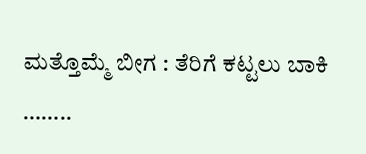ಮತ್ತೊಮ್ಮೆ ಬೀಗ : ತೆರಿಗೆ ಕಟ್ಟಲು ಬಾಕಿ
……..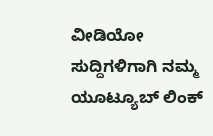ವೀಡಿಯೋ ಸುದ್ದಿಗಳಿಗಾಗಿ ನಮ್ಮ ಯೂಟ್ಯೂಬ್ ಲಿಂಕ್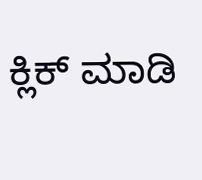ಕ್ಲಿಕ್ ಮಾಡಿ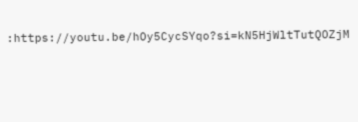:https://youtu.be/hOy5CycSYqo?si=kN5HjWltTutQOZjM